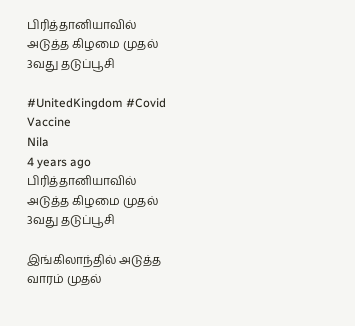பிரித்தானியாவில் அடுத்த கிழமை முதல் 3வது தடுப்பூசி

#UnitedKingdom #Covid Vaccine
Nila
4 years ago
பிரித்தானியாவில் அடுத்த கிழமை முதல் 3வது தடுப்பூசி

இங்கிலாந்தில் அடுத்த வாரம் முதல்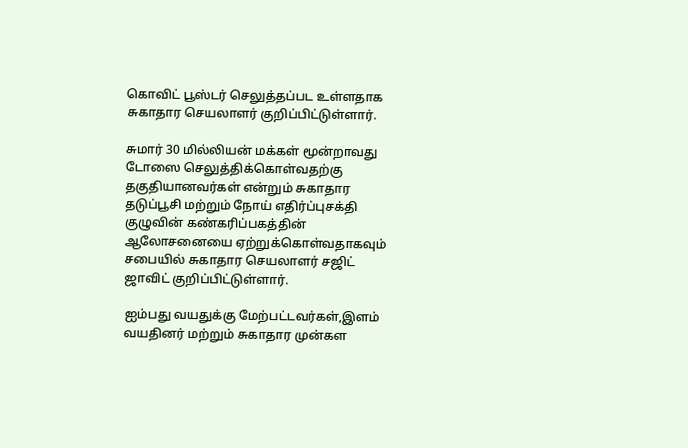கொவிட் பூஸ்டர் செலுத்தப்பட உள்ளதாக சுகாதார செயலாளர் குறிப்பிட்டுள்ளார்.

சுமார் 30 மில்லியன் மக்கள் மூன்றாவது டோஸை செலுத்திக்கொள்வதற்கு தகுதியானவர்கள் என்றும் சுகாதார தடுப்பூசி மற்றும் நோய் எதிர்ப்புசக்தி குழுவின் கண்கரிப்பகத்தின் ஆலோசனையை ஏற்றுக்கொள்வதாகவும் சபையில் சுகாதார செயலாளர் சஜிட் ஜாவிட் குறிப்பிட்டுள்ளார்.

ஐம்பது வயதுக்கு மேற்பட்டவர்கள்,இளம் வயதினர் மற்றும் சுகாதார முன்கள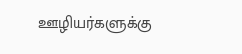ஊழியர்களுக்கு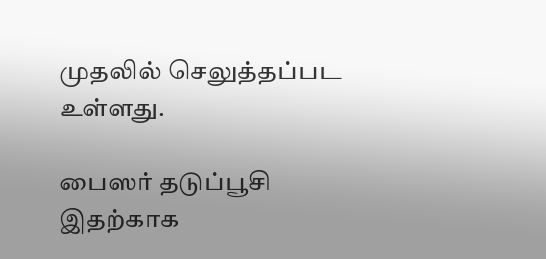முதலில் செலுத்தப்பட உள்ளது.

பைஸர் தடுப்பூசி இதற்காக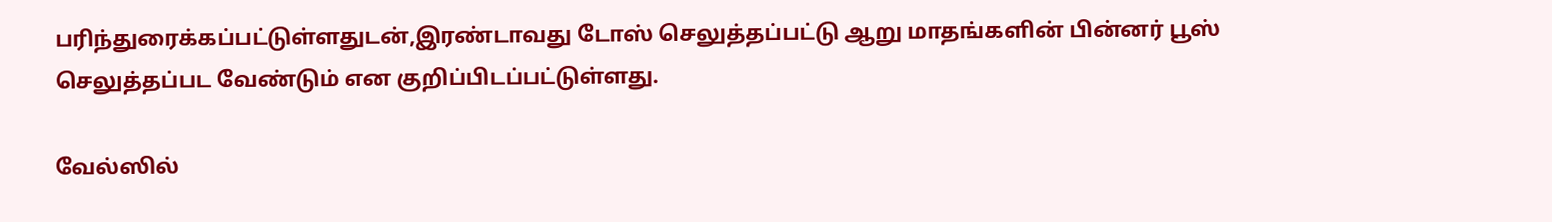பரிந்துரைக்கப்பட்டுள்ளதுடன்,இரண்டாவது டோஸ் செலுத்தப்பட்டு ஆறு மாதங்களின் பின்னர் பூஸ் செலுத்தப்பட வேண்டும் என குறிப்பிடப்பட்டுள்ளது.

வேல்ஸில்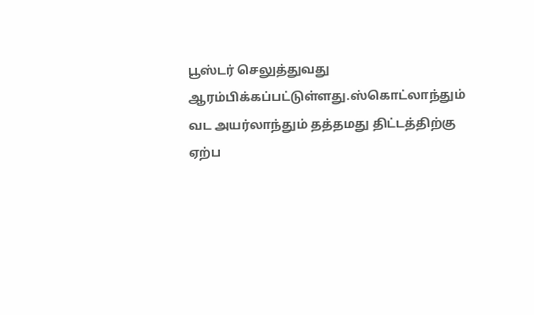பூஸ்டர் செலுத்துவது ஆரம்பிக்கப்பட்டுள்ளது.ஸ்கொட்லாந்தும் வட அயர்லாந்தும் தத்தமது திட்டத்திற்கு ஏற்ப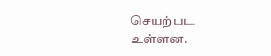செயற்பட உள்ளன.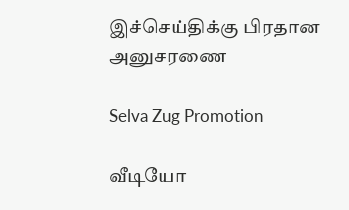இச்செய்திக்கு பிரதான அனுசரணை

Selva Zug Promotion

வீடியோ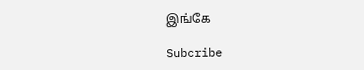இங்கே

Subcribe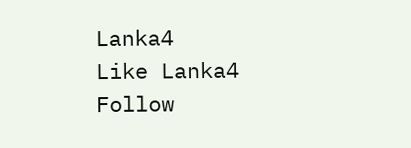Lanka4
Like Lanka4
Follow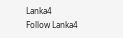Lanka4
Follow Lanka4